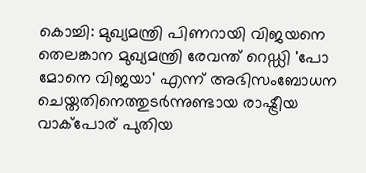കൊച്ചി: മുഖ്യമന്ത്രി പിണറായി വിജയനെ തെലങ്കാന മുഖ്യമന്ത്രി രേവന്ത് റെഡ്ഡി 'പോ മോനെ വിജയാ' എന്ന് അഭിസംബോധന ചെയ്തതിനെത്തുടര്‍ന്നുണ്ടായ രാഷ്ട്രീയ വാക്‌പോര് പുതിയ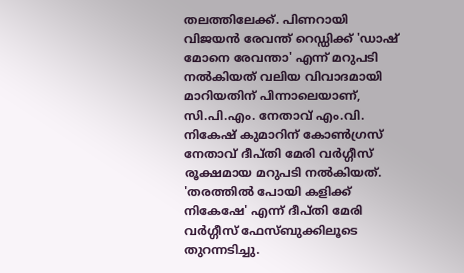തലത്തിലേക്ക്. പിണറായി വിജയന്‍ രേവന്ത് റെഡ്ഡിക്ക് 'ഡാഷ് മോനെ രേവന്താ' എന്ന് മറുപടി നല്‍കിയത് വലിയ വിവാദമായി മാറിയതിന് പിന്നാലെയാണ്, സി.പി.എം. നേതാവ് എം.വി. നികേഷ് കുമാറിന് കോണ്‍ഗ്രസ് നേതാവ് ദീപ്തി മേരി വര്‍ഗ്ഗീസ് രൂക്ഷമായ മറുപടി നല്‍കിയത്. 'തരത്തില്‍ പോയി കളിക്ക് നികേഷേ' എന്ന് ദീപ്തി മേരി വര്‍ഗ്ഗീസ് ഫേസ്ബുക്കിലൂടെ തുറന്നടിച്ചു.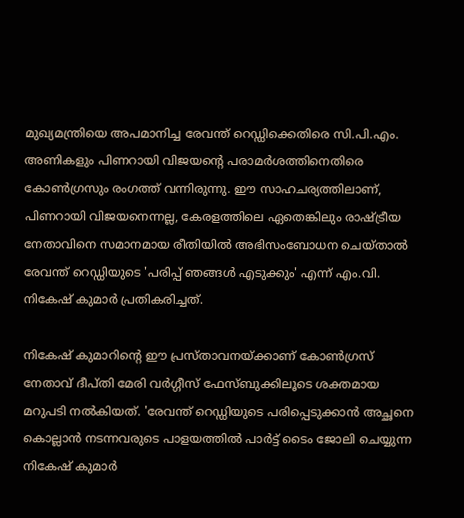മുഖ്യമന്ത്രിയെ അപമാനിച്ച രേവന്ത് റെഡ്ഡിക്കെതിരെ സി.പി.എം. അണികളും പിണറായി വിജയന്റെ പരാമര്‍ശത്തിനെതിരെ കോണ്‍ഗ്രസും രംഗത്ത് വന്നിരുന്നു. ഈ സാഹചര്യത്തിലാണ്, പിണറായി വിജയനെന്നല്ല, കേരളത്തിലെ ഏതെങ്കിലും രാഷ്ട്രീയ നേതാവിനെ സമാനമായ രീതിയില്‍ അഭിസംബോധന ചെയ്താല്‍ രേവന്ത് റെഡ്ഡിയുടെ 'പരിപ്പ് ഞങ്ങള്‍ എടുക്കും' എന്ന് എം.വി. നികേഷ് കുമാര്‍ പ്രതികരിച്ചത്.

നികേഷ് കുമാറിന്റെ ഈ പ്രസ്താവനയ്ക്കാണ് കോണ്‍ഗ്രസ് നേതാവ് ദീപ്തി മേരി വര്‍ഗ്ഗീസ് ഫേസ്ബുക്കിലൂടെ ശക്തമായ മറുപടി നല്‍കിയത്. 'രേവന്ത് റെഡ്ഡിയുടെ പരിപ്പെടുക്കാന്‍ അച്ഛനെ കൊല്ലാന്‍ നടന്നവരുടെ പാളയത്തില്‍ പാര്‍ട്ട് ടൈം ജോലി ചെയ്യുന്ന നികേഷ് കുമാര്‍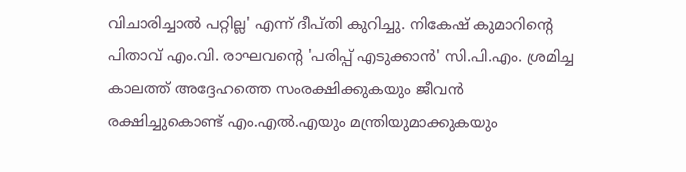വിചാരിച്ചാല്‍ പറ്റില്ല' എന്ന് ദീപ്തി കുറിച്ചു. നികേഷ് കുമാറിന്റെ പിതാവ് എം.വി. രാഘവന്റെ 'പരിപ്പ് എടുക്കാന്‍' സി.പി.എം. ശ്രമിച്ച കാലത്ത് അദ്ദേഹത്തെ സംരക്ഷിക്കുകയും ജീവന്‍ രക്ഷിച്ചുകൊണ്ട് എം.എല്‍.എയും മന്ത്രിയുമാക്കുകയും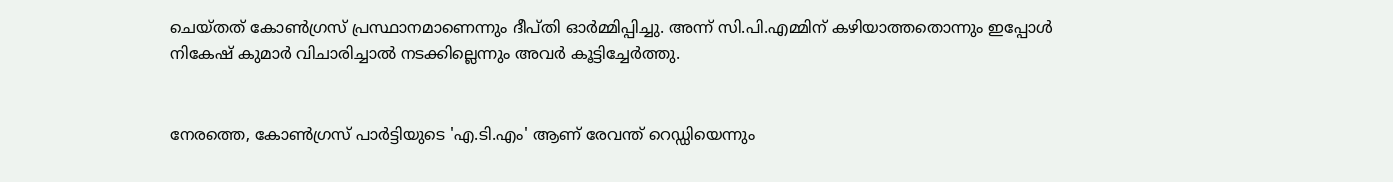ചെയ്തത് കോണ്‍ഗ്രസ് പ്രസ്ഥാനമാണെന്നും ദീപ്തി ഓര്‍മ്മിപ്പിച്ചു. അന്ന് സി.പി.എമ്മിന് കഴിയാത്തതൊന്നും ഇപ്പോള്‍ നികേഷ് കുമാര്‍ വിചാരിച്ചാല്‍ നടക്കില്ലെന്നും അവര്‍ കൂട്ടിച്ചേര്‍ത്തു.


നേരത്തെ, കോണ്‍ഗ്രസ് പാര്‍ട്ടിയുടെ 'എ.ടി.എം' ആണ് രേവന്ത് റെഡ്ഡിയെന്നും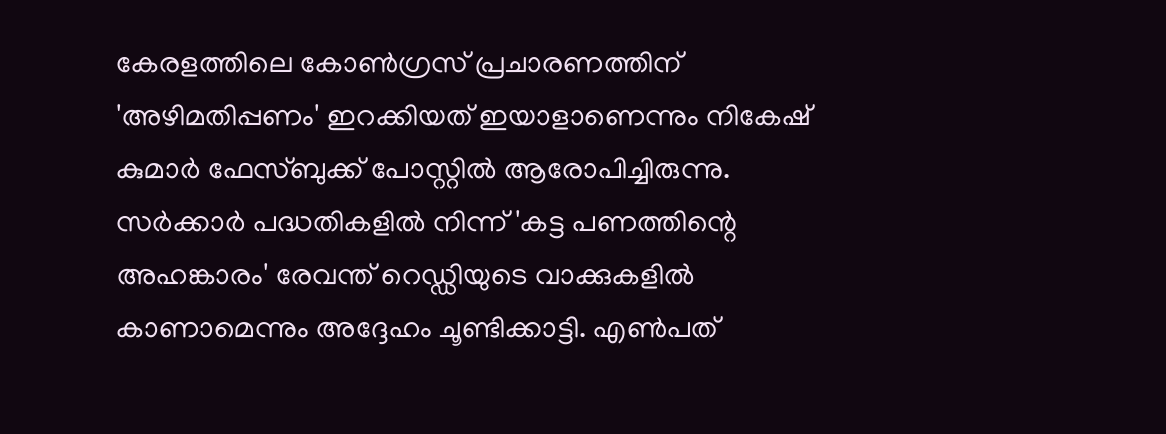കേരളത്തിലെ കോണ്‍ഗ്രസ് പ്രചാരണത്തിന് 'അഴിമതിപ്പണം' ഇറക്കിയത് ഇയാളാണെന്നും നികേഷ് കുമാര്‍ ഫേസ്ബുക്ക് പോസ്റ്റില്‍ ആരോപിച്ചിരുന്നു. സര്‍ക്കാര്‍ പദ്ധതികളില്‍ നിന്ന് 'കട്ട പണത്തിന്റെ അഹങ്കാരം' രേവന്ത് റെഡ്ഡിയുടെ വാക്കുകളില്‍ കാണാമെന്നും അദ്ദേഹം ചൂണ്ടിക്കാട്ടി. എണ്‍പത്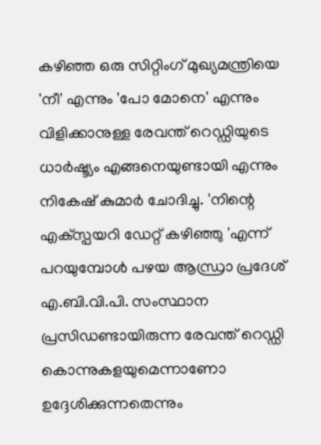കഴിഞ്ഞ ഒരു സിറ്റിംഗ് മുഖ്യമന്ത്രിയെ 'നീ' എന്നും 'പോ മോനെ' എന്നും വിളിക്കാനുള്ള രേവന്ത് റെഡ്ഡിയുടെ ധാര്‍ഷ്ട്യം എങ്ങനെയുണ്ടായി എന്നും നികേഷ് കുമാര്‍ ചോദിച്ചു. 'നിന്റെ എക്‌സ്പയറി ഡേറ്റ് കഴിഞ്ഞു 'എന്ന് പറയുമ്പോള്‍ പഴയ ആന്ധ്രാ പ്രദേശ് എ.ബി.വി.പി. സംസ്ഥാന പ്രസിഡണ്ടായിരുന്ന രേവന്ത് റെഡ്ഡി കൊന്നുകളയുമെന്നാണോ ഉദ്ദേശിക്കുന്നതെന്നും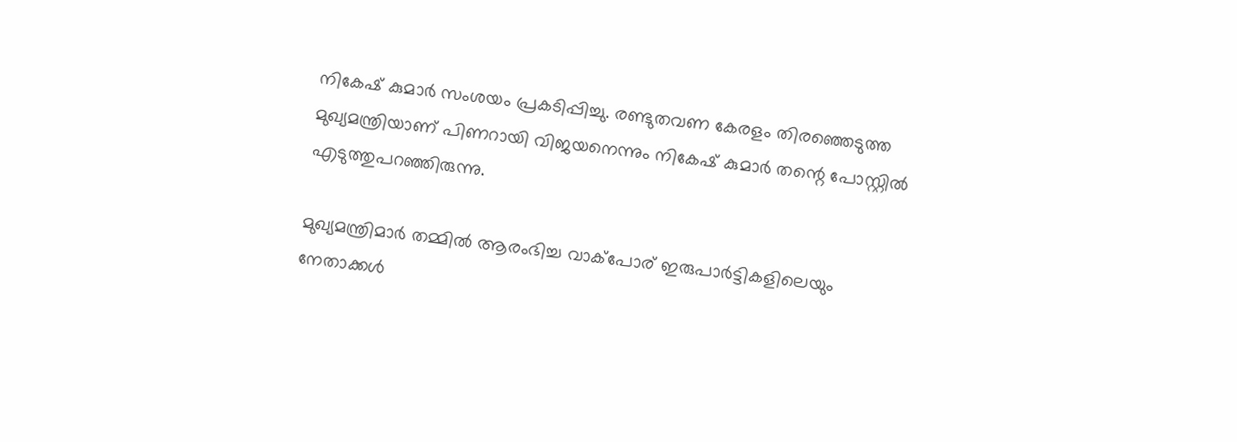നികേഷ് കുമാര്‍ സംശയം പ്രകടിപ്പിച്ചു. രണ്ടുതവണ കേരളം തിരഞ്ഞെടുത്ത മുഖ്യമന്ത്രിയാണ് പിണറായി വിജയനെന്നും നികേഷ് കുമാര്‍ തന്റെ പോസ്റ്റില്‍ എടുത്തുപറഞ്ഞിരുന്നു.

മുഖ്യമന്ത്രിമാര്‍ തമ്മില്‍ ആരംഭിച്ച വാക്‌പോര് ഇരുപാര്‍ട്ടികളിലെയും നേതാക്കള്‍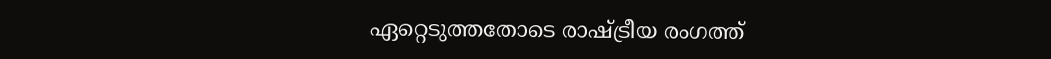ഏറ്റെടുത്തതോടെ രാഷ്ട്രീയ രംഗത്ത്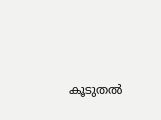കൂടുതല്‍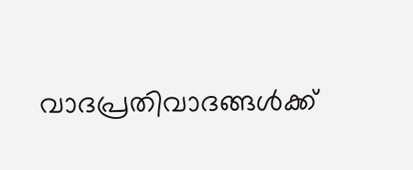വാദപ്രതിവാദങ്ങള്‍ക്ക്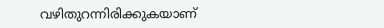വഴിതുറന്നിരിക്കുകയാണ്